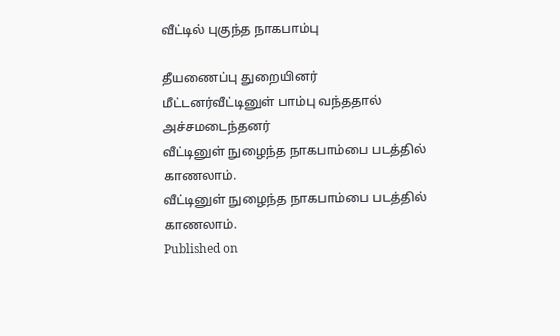வீட்டில் புகுந்த நாகபாம்பு

தீயணைப்பு துறையினர் மீட்டனர்வீட்டினுள் பாம்பு வந்ததால் அச்சமடைந்தனர்
வீட்டினுள் நுழைந்த நாகபாம்பை படத்தில் காணலாம்.
வீட்டினுள் நுழைந்த நாகபாம்பை படத்தில் காணலாம்.
Published on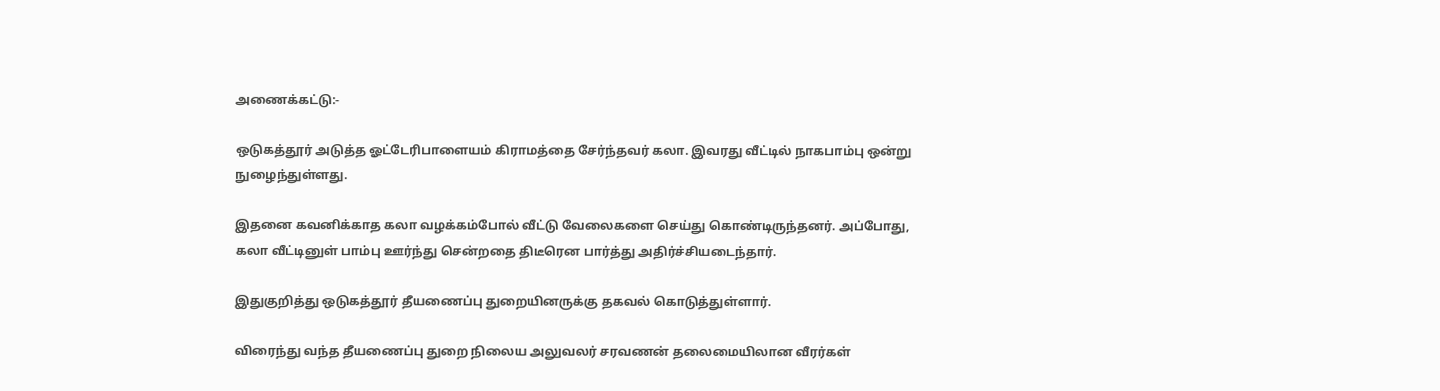அணைக்கட்டு:-

ஒடுகத்தூர் அடுத்த ஓட்டேரிபாளையம் கிராமத்தை சேர்ந்தவர் கலா. இவரது வீட்டில் நாகபாம்பு ஒன்று நுழைந்துள்ளது.

இதனை கவனிக்காத கலா வழக்கம்போல் வீட்டு வேலைகளை செய்து கொண்டிருந்தனர். அப்போது, கலா வீட்டினுள் பாம்பு ஊர்ந்து சென்றதை திடீரென பார்த்து அதிர்ச்சியடைந்தார்.

இதுகுறித்து ஒடுகத்தூர் தீயணைப்பு துறையினருக்கு தகவல் கொடுத்துள்ளார்.

விரைந்து வந்த தீயணைப்பு துறை நிலைய அலுவலர் சரவணன் தலைமையிலான வீரர்கள்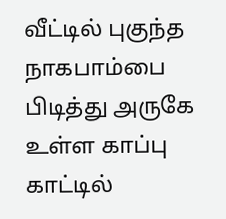வீட்டில் புகுந்த நாகபாம்பை பிடித்து அருகே உள்ள காப்பு காட்டில்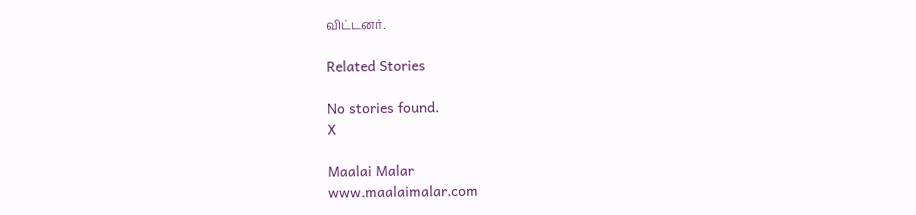விட்டனர்.

Related Stories

No stories found.
X

Maalai Malar
www.maalaimalar.com